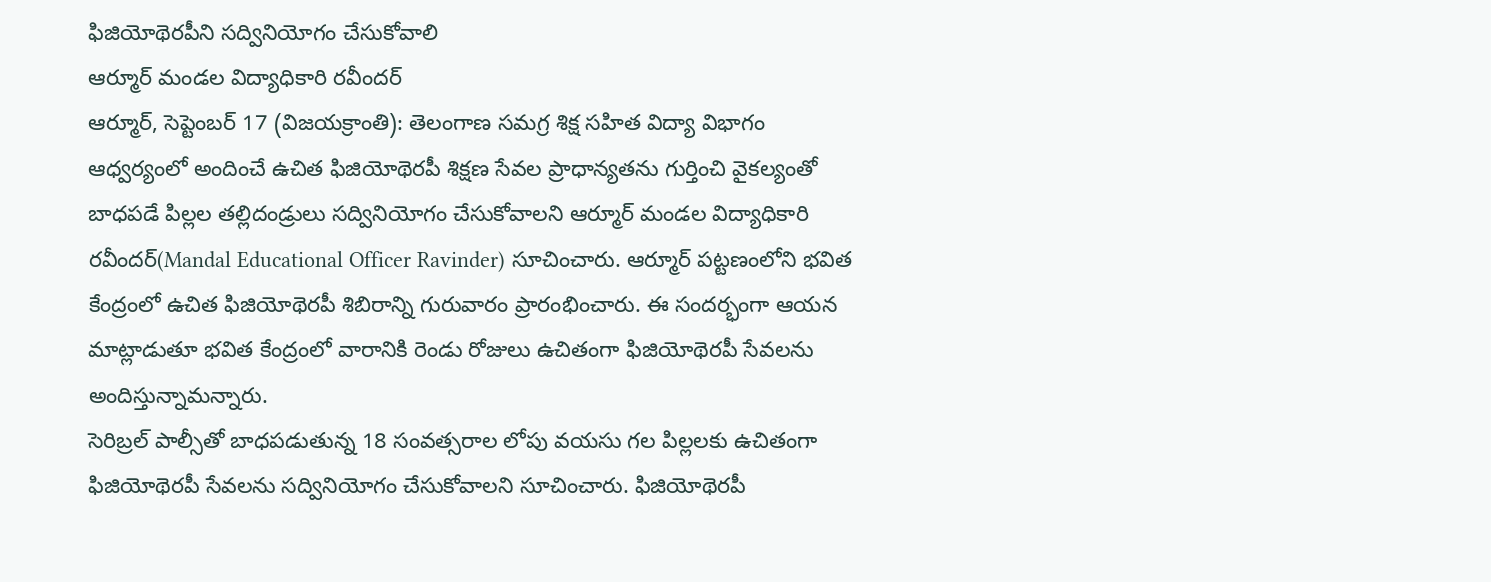ఫిజియోథెరపీని సద్వినియోగం చేసుకోవాలి
ఆర్మూర్ మండల విద్యాధికారి రవీందర్
ఆర్మూర్, సెప్టెంబర్ 17 (విజయక్రాంతి): తెలంగాణ సమగ్ర శిక్ష సహిత విద్యా విభాగం ఆధ్వర్యంలో అందించే ఉచిత ఫిజియోథెరపీ శిక్షణ సేవల ప్రాధాన్యతను గుర్తించి వైకల్యంతో బాధపడే పిల్లల తల్లిదండ్రులు సద్వినియోగం చేసుకోవాలని ఆర్మూర్ మండల విద్యాధికారి రవీందర్(Mandal Educational Officer Ravinder) సూచించారు. ఆర్మూర్ పట్టణంలోని భవిత కేంద్రంలో ఉచిత ఫిజియోథెరపీ శిబిరాన్ని గురువారం ప్రారంభించారు. ఈ సందర్భంగా ఆయన మాట్లాడుతూ భవిత కేంద్రంలో వారానికి రెండు రోజులు ఉచితంగా ఫిజియోథెరపీ సేవలను అందిస్తున్నామన్నారు.
సెరిబ్రల్ పాల్సీతో బాధపడుతున్న 18 సంవత్సరాల లోపు వయసు గల పిల్లలకు ఉచితంగా ఫిజియోథెరపీ సేవలను సద్వినియోగం చేసుకోవాలని సూచించారు. ఫిజియోథెరపీ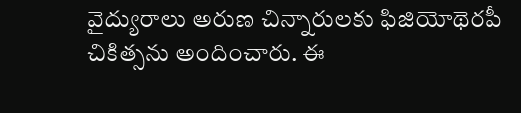వైద్యురాలు అరుణ చిన్నారులకు ఫిజియోథెరపీ చికిత్సను అందించారు. ఈ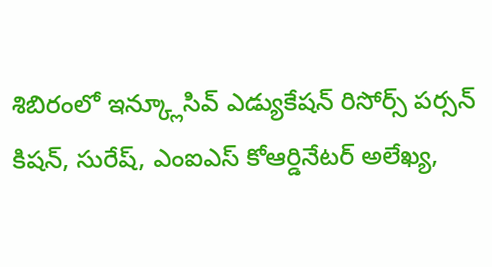శిబిరంలో ఇన్క్లూసివ్ ఎడ్యుకేషన్ రిసోర్స్ పర్సన్ కిషన్, సురేష్, ఎంఐఎస్ కోఆర్డినేటర్ అలేఖ్య,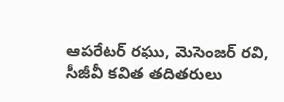ఆపరేటర్ రఘు, మెసెంజర్ రవి, సీజీవీ కవిత తదితరులు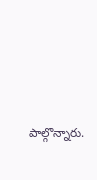పాల్గొన్నారు.